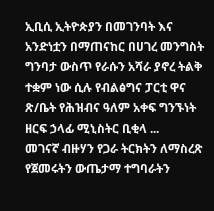ኢቢሲ ኢትዮጵያን በመገንባት እና አንድነቷን በማጠናከር በሀገረ መንግስት ግንባታ ውስጥ የራሱን አሻራ ያኖረ ትልቅ ተቋም ነው ሲሉ የብልፅግና ፓርቲ ዋና ጽ/ቤት የሕዝብና ዓለም አቀፍ ግንኙነት ዘርፍ ኃላፊ ሚኒስትር ቢቂላ ...
መገናኛ ብዙሃን የጋራ ትርክትን ለማስረጽ የጀመሩትን ውጤታማ ተግባራትን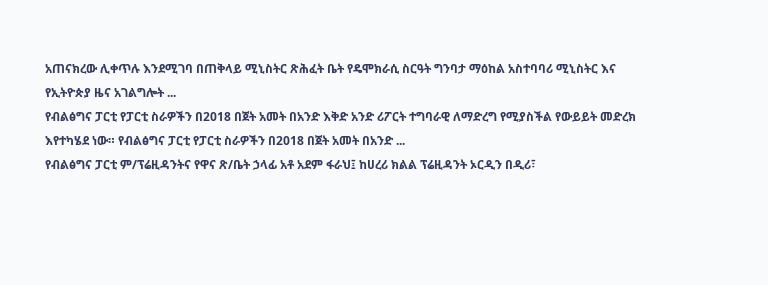አጠናክረው ሊቀጥሉ እንደሚገባ በጠቅላይ ሚኒስትር ጽሕፈት ቤት የዴሞክራሲ ስርዓት ግንባታ ማዕከል አስተባባሪ ሚኒስትር እና የኢትዮጵያ ዜና አገልግሎት ...
የብልፅግና ፓርቲ የፓርቲ ስራዎችን በ2018 በጀት አመት በአንድ እቅድ አንድ ሪፖርት ተግባራዊ ለማድረግ የሚያስችል የውይይት መድረክ እየተካሄደ ነው። የብልፅግና ፓርቲ የፓርቲ ስራዎችን በ2018 በጀት አመት በአንድ ...
የብልፅግና ፓርቲ ም/ፕሬዚዳንትና የዋና ጽ/ቤት ኃላፊ አቶ አደም ፋራህ፤ ከሀረሪ ክልል ፕሬዚዳንት ኦርዲን በዲሪ፣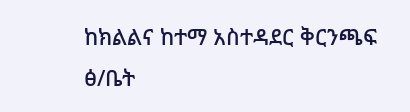ከክልልና ከተማ አስተዳደር ቅርንጫፍ ፅ/ቤት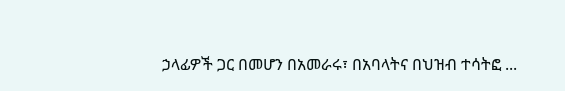ኃላፊዎች ጋር በመሆን በአመራሩ፣ በአባላትና በህዝብ ተሳትፎ ...